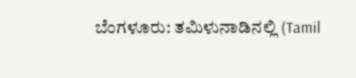ಬೆಂಗಳೂರು: ತಮಿಳುನಾಡಿನಲ್ಲಿ (Tamil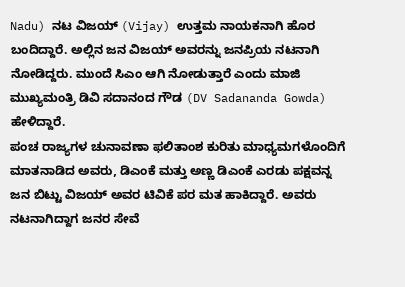Nadu) ನಟ ವಿಜಯ್ (Vijay) ಉತ್ತಮ ನಾಯಕನಾಗಿ ಹೊರ ಬಂದಿದ್ದಾರೆ. ಅಲ್ಲಿನ ಜನ ವಿಜಯ್ ಅವರನ್ನು ಜನಪ್ರಿಯ ನಟನಾಗಿ ನೋಡಿದ್ದರು. ಮುಂದೆ ಸಿಎಂ ಆಗಿ ನೋಡುತ್ತಾರೆ ಎಂದು ಮಾಜಿ ಮುಖ್ಯಮಂತ್ರಿ ಡಿವಿ ಸದಾನಂದ ಗೌಡ (DV Sadananda Gowda) ಹೇಳಿದ್ದಾರೆ.
ಪಂಚ ರಾಜ್ಯಗಳ ಚುನಾವಣಾ ಫಲಿತಾಂಶ ಕುರಿತು ಮಾಧ್ಯಮಗಳೊಂದಿಗೆ ಮಾತನಾಡಿದ ಅವರು, ಡಿಎಂಕೆ ಮತ್ತು ಅಣ್ಣ ಡಿಎಂಕೆ ಎರಡು ಪಕ್ಷವನ್ನ ಜನ ಬಿಟ್ಟು ವಿಜಯ್ ಅವರ ಟಿವಿಕೆ ಪರ ಮತ ಹಾಕಿದ್ದಾರೆ. ಅವರು ನಟನಾಗಿದ್ದಾಗ ಜನರ ಸೇವೆ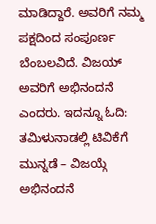ಮಾಡಿದ್ದಾರೆ. ಅವರಿಗೆ ನಮ್ಮ ಪಕ್ಷದಿಂದ ಸಂಪೂರ್ಣ ಬೆಂಬಲವಿದೆ. ವಿಜಯ್ ಅವರಿಗೆ ಅಭಿನಂದನೆ ಎಂದರು. ಇದನ್ನೂ ಓದಿ: ತಮಿಳುನಾಡಲ್ಲಿ ಟಿವಿಕೆಗೆ ಮುನ್ನಡೆ – ವಿಜಯ್ಗೆ ಅಭಿನಂದನೆ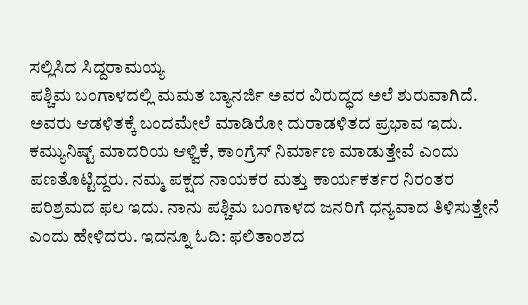ಸಲ್ಲಿಸಿದ ಸಿದ್ದರಾಮಯ್ಯ
ಪಶ್ಚಿಮ ಬಂಗಾಳದಲ್ಲಿ ಮಮತ ಬ್ಯಾನರ್ಜಿ ಅವರ ವಿರುದ್ಧದ ಅಲೆ ಶುರುವಾಗಿದೆ. ಅವರು ಆಡಳಿತಕ್ಕೆ ಬಂದಮೇಲೆ ಮಾಡಿರೋ ದುರಾಡಳಿತದ ಪ್ರಭಾವ ಇದು. ಕಮ್ಯುನಿಷ್ಟ್ ಮಾದರಿಯ ಆಳ್ವಿಕೆ, ಕಾಂಗ್ರೆಸ್ ನಿರ್ಮಾಣ ಮಾಡುತ್ತೇವೆ ಎಂದು ಪಣತೊಟ್ಟಿದ್ದರು. ನಮ್ಮ ಪಕ್ಷದ ನಾಯಕರ ಮತ್ತು ಕಾರ್ಯಕರ್ತರ ನಿರಂತರ ಪರಿಶ್ರಮದ ಫಲ ಇದು. ನಾನು ಪಶ್ಚಿಮ ಬಂಗಾಳದ ಜನರಿಗೆ ಧನ್ಯವಾದ ತಿಳಿಸುತ್ತೇನೆ ಎಂದು ಹೇಳಿದರು. ಇದನ್ನೂ ಓದಿ: ಫಲಿತಾಂಶದ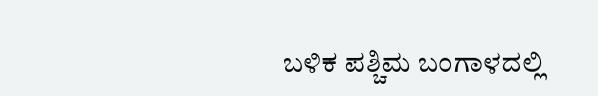ಬಳಿಕ ಪಶ್ಚಿಮ ಬಂಗಾಳದಲ್ಲಿ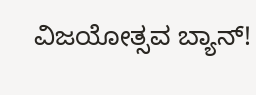ವಿಜಯೋತ್ಸವ ಬ್ಯಾನ್!